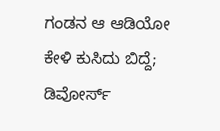ಗಂಡನ ಆ ಆಡಿಯೋ ಕೇಳಿ ಕುಸಿದು ಬಿದ್ದೆ; ಡಿವೋರ್ಸ್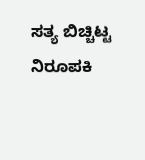ಸತ್ಯ ಬಿಚ್ಚಿಟ್ಟ ನಿರೂಪಕಿ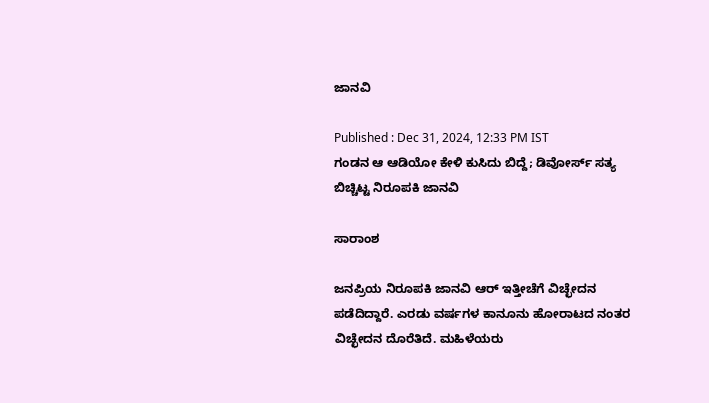ಜಾನವಿ

Published : Dec 31, 2024, 12:33 PM IST
ಗಂಡನ ಆ ಆಡಿಯೋ ಕೇಳಿ ಕುಸಿದು ಬಿದ್ದೆ; ಡಿವೋರ್ಸ್ ಸತ್ಯ ಬಿಚ್ಚಿಟ್ಟ ನಿರೂಪಕಿ ಜಾನವಿ

ಸಾರಾಂಶ

ಜನಪ್ರಿಯ ನಿರೂಪಕಿ ಜಾನವಿ ಆರ್ ಇತ್ತೀಚೆಗೆ ವಿಚ್ಛೇದನ ಪಡೆದಿದ್ದಾರೆ. ಎರಡು ವರ್ಷಗಳ ಕಾನೂನು ಹೋರಾಟದ ನಂತರ ವಿಚ್ಛೇದನ ದೊರೆತಿದೆ. ಮಹಿಳೆಯರು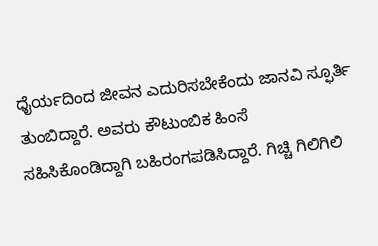ಧೈರ್ಯದಿಂದ ಜೀವನ ಎದುರಿಸಬೇಕೆಂದು ಜಾನವಿ ಸ್ಫೂರ್ತಿ ತುಂಬಿದ್ದಾರೆ. ಅವರು ಕೌಟುಂಬಿಕ ಹಿಂಸೆ ಸಹಿಸಿಕೊಂಡಿದ್ದಾಗಿ ಬಹಿರಂಗಪಡಿಸಿದ್ದಾರೆ. ಗಿಚ್ಚಿ ಗಿಲಿಗಿಲಿ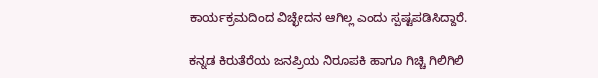ಕಾರ್ಯಕ್ರಮದಿಂದ ವಿಚ್ಛೇದನ ಆಗಿಲ್ಲ ಎಂದು ಸ್ಪಷ್ಟಪಡಿಸಿದ್ದಾರೆ.

ಕನ್ನಡ ಕಿರುತೆರೆಯ ಜನಪ್ರಿಯ ನಿರೂಪಕಿ ಹಾಗೂ ಗಿಚ್ಚಿ ಗಿಲಿಗಿಲಿ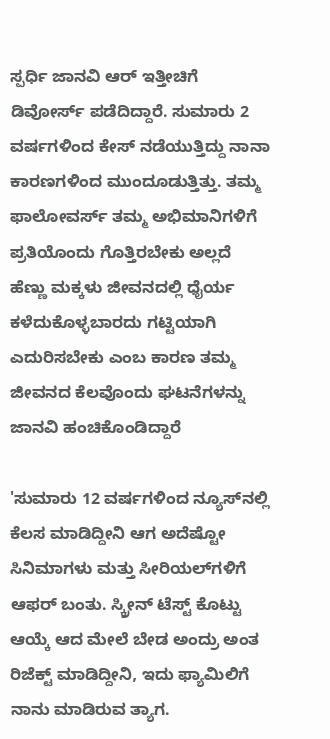ಸ್ಪರ್ಧಿ ಜಾನವಿ ಆರ್‌ ಇತ್ತೀಚಿಗೆ ಡಿವೋರ್ಸ್ ಪಡೆದಿದ್ದಾರೆ. ಸುಮಾರು 2 ವರ್ಷಗಳಿಂದ ಕೇಸ್ ನಡೆಯುತ್ತಿದ್ದು ನಾನಾ ಕಾರಣಗಳಿಂದ ಮುಂದೂಡುತ್ತಿತ್ತು. ತಮ್ಮ ಫಾಲೋವರ್ಸ್ ತಮ್ಮ ಅಭಿಮಾನಿಗಳಿಗೆ ಪ್ರತಿಯೊಂದು ಗೊತ್ತಿರಬೇಕು ಅಲ್ಲದೆ ಹೆಣ್ಣು ಮಕ್ಕಳು ಜೀವನದಲ್ಲಿ ಧೈರ್ಯ ಕಳೆದುಕೊಳ್ಳಬಾರದು ಗಟ್ಟಿಯಾಗಿ ಎದುರಿಸಬೇಕು ಎಂಬ ಕಾರಣ ತಮ್ಮ ಜೀವನದ ಕೆಲವೊಂದು ಘಟನೆಗಳನ್ನು ಜಾನವಿ ಹಂಚಿಕೊಂಡಿದ್ದಾರೆ

'ಸುಮಾರು 12 ವರ್ಷಗಳಿಂದ ನ್ಯೂಸ್‌ನಲ್ಲಿ ಕೆಲಸ ಮಾಡಿದ್ದೀನಿ ಆಗ ಅದೆಷ್ಟೋ ಸಿನಿಮಾಗಳು ಮತ್ತು ಸೀರಿಯಲ್‌ಗಳಿಗೆ ಆಫರ್ ಬಂತು. ಸ್ಕ್ರೀನ್ ಟೆಸ್ಟ್‌ ಕೊಟ್ಟು ಆಯ್ಕೆ ಆದ ಮೇಲೆ ಬೇಡ ಅಂದ್ರು ಅಂತ ರಿಜೆಕ್ಟ್ ಮಾಡಿದ್ದೀನಿ, ಇದು ಫ್ಯಾಮಿಲಿಗೆ ನಾನು ಮಾಡಿರುವ ತ್ಯಾಗ.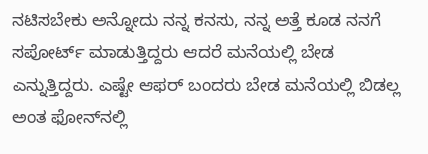ನಟಿಸಬೇಕು ಅನ್ನೋದು ನನ್ನ ಕನಸು, ನನ್ನ ಅತ್ತೆ ಕೂಡ ನನಗೆ ಸಪೋರ್ಟ್ ಮಾಡುತ್ತಿದ್ದರು ಆದರೆ ಮನೆಯಲ್ಲಿ ಬೇಡ ಎನ್ನುತ್ತಿದ್ದರು. ಎಷ್ಟೇ ಆಫರ್ ಬಂದರು ಬೇಡ ಮನೆಯಲ್ಲಿ ಬಿಡಲ್ಲ ಅಂತ ಫೋನ್‌ನಲ್ಲಿ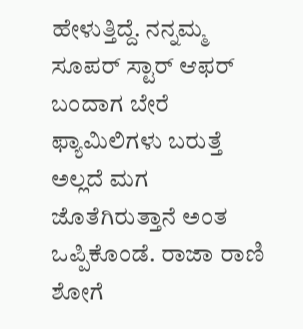ಹೇಳುತ್ತಿದ್ದೆ. ನನ್ನಮ್ಮ ಸೂಪರ್ ಸ್ಟಾರ್ ಆಫರ್ ಬಂದಾಗ ಬೇರೆ ಫ್ಯಾಮಿಲಿಗಳು ಬರುತ್ತೆ ಅಲ್ಲದೆ ಮಗ ಜೊತೆಗಿರುತ್ತಾನೆ ಅಂತ ಒಪ್ಪಿಕೊಂಡೆ. ರಾಜಾ ರಾಣಿ ಶೋಗೆ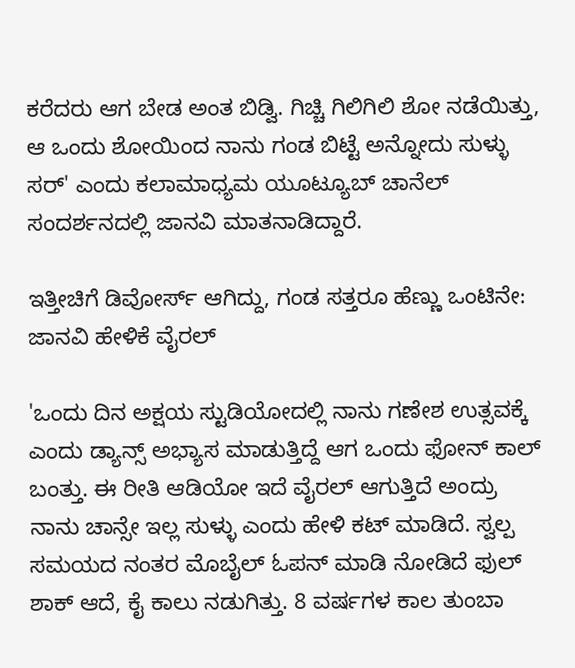ಕರೆದರು ಆಗ ಬೇಡ ಅಂತ ಬಿಡ್ವಿ. ಗಿಚ್ಚಿ ಗಿಲಿಗಿಲಿ ಶೋ ನಡೆಯಿತ್ತು, ಆ ಒಂದು ಶೋಯಿಂದ ನಾನು ಗಂಡ ಬಿಟ್ಟೆ ಅನ್ನೋದು ಸುಳ್ಳು ಸರ್' ಎಂದು ಕಲಾಮಾಧ್ಯಮ ಯೂಟ್ಯೂಬ್ ಚಾನೆಲ್ ಸಂದರ್ಶನದಲ್ಲಿ ಜಾನವಿ ಮಾತನಾಡಿದ್ದಾರೆ.

ಇತ್ತೀಚಿಗೆ ಡಿವೋರ್ಸ್ ಆಗಿದ್ದು, ಗಂಡ ಸತ್ತರೂ ಹೆಣ್ಣು ಒಂಟಿನೇ: ಜಾನವಿ ಹೇಳಿಕೆ ವೈರಲ್

'ಒಂದು ದಿನ ಅಕ್ಷಯ ಸ್ಟುಡಿಯೋದಲ್ಲಿ ನಾನು ಗಣೇಶ ಉತ್ಸವಕ್ಕೆ ಎಂದು ಡ್ಯಾನ್ಸ್ ಅಭ್ಯಾಸ ಮಾಡುತ್ತಿದ್ದೆ ಆಗ ಒಂದು ಫೋನ್ ಕಾಲ್ ಬಂತ್ತು. ಈ ರೀತಿ ಆಡಿಯೋ ಇದೆ ವೈರಲ್ ಆಗುತ್ತಿದೆ ಅಂದ್ರು ನಾನು ಚಾನ್ಸೇ ಇಲ್ಲ ಸುಳ್ಳು ಎಂದು ಹೇಳಿ ಕಟ್ ಮಾಡಿದೆ. ಸ್ವಲ್ಪ ಸಮಯದ ನಂತರ ಮೊಬೈಲ್ ಓಪನ್ ಮಾಡಿ ನೋಡಿದೆ ಫುಲ್ ಶಾಕ್ ಆದೆ, ಕೈ ಕಾಲು ನಡುಗಿತ್ತು. 8 ವರ್ಷಗಳ ಕಾಲ ತುಂಬಾ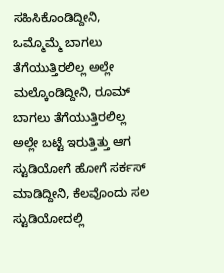ಸಹಿಸಿಕೊಂಡಿದ್ದೀನಿ, ಒಮ್ಮೊಮ್ಮೆ ಬಾಗಲು ತೆಗೆಯುತ್ತಿರಲಿಲ್ಲ ಅಲ್ಲೇ ಮಲ್ಕೊಂಡಿದ್ದೀನಿ, ರೂಮ್ ಬಾಗಲು ತೆಗೆಯುತ್ತಿರಲಿಲ್ಲ ಅಲ್ಲೇ ಬಟ್ಟೆ ಇರುತ್ತಿತ್ತು ಆಗ ಸ್ಟುಡಿಯೋಗೆ ಹೋಗೆ ಸರ್ಕಸ್ ಮಾಡಿದ್ದೀನಿ, ಕೆಲವೊಂದು ಸಲ ಸ್ಟುಡಿಯೋದಲ್ಲಿ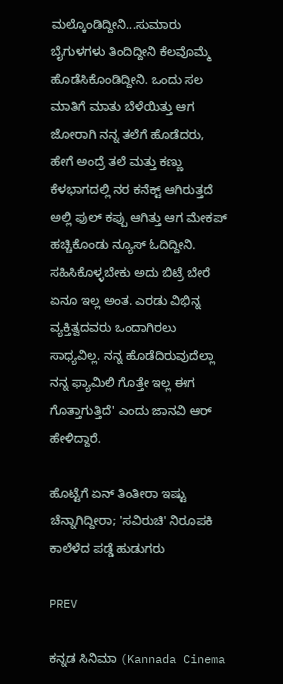ಮಲ್ಕೊಂಡಿದ್ದೀನಿ...ಸುಮಾರು ಬೈಗುಳಗಳು ತಿಂದಿದ್ದೀನಿ ಕೆಲವೊಮ್ಮೆ ಹೊಡೆಸಿಕೊಂಡಿದ್ದೀನಿ. ಒಂದು ಸಲ ಮಾತಿಗೆ ಮಾತು ಬೆಳೆಯಿತ್ತು ಆಗ ಜೋರಾಗಿ ನನ್ನ ತಲೆಗೆ ಹೊಡೆದರು, ಹೇಗೆ ಅಂದ್ರೆ ತಲೆ ಮತ್ತು ಕಣ್ಣು ಕೆಳಭಾಗದಲ್ಲಿ ನರ ಕನೆಕ್ಟ್‌ ಆಗಿರುತ್ತದೆ ಅಲ್ಲಿ ಫುಲ್ ಕಪ್ಪು ಆಗಿತ್ತು ಆಗ ಮೇಕಪ್ ಹಚ್ಚಿಕೊಂಡು ನ್ಯೂಸ್ ಓದಿದ್ದೀನಿ. ಸಹಿಸಿಕೊಳ್ಳಬೇಕು ಅದು ಬಿಟ್ರೆ ಬೇರೆ ಏನೂ ಇಲ್ಲ ಅಂತ. ಎರಡು ವಿಭಿನ್ನ ವ್ಯಕ್ತಿತ್ವದವರು ಒಂದಾಗಿರಲು ಸಾಧ್ಯವಿಲ್ಲ. ನನ್ನ ಹೊಡೆದಿರುವುದೆಲ್ಲಾ ನನ್ನ ಫ್ಯಾಮಿಲಿ ಗೊತ್ತೇ ಇಲ್ಲ ಈಗ ಗೊತ್ತಾಗುತ್ತಿದೆ' ಎಂದು ಜಾನವಿ ಆರ್ ಹೇಳಿದ್ದಾರೆ.

ಹೊಟ್ಟೆಗೆ ಏನ್ ತಿಂತೀರಾ ಇಷ್ಟು ಚೆನ್ನಾಗಿದ್ದೀರಾ; 'ಸವಿರುಚಿ' ನಿರೂಪಕಿ ಕಾಲೆಳೆದ ಪಡ್ಡೆ ಹುಡುಗರು

PREV

ಕನ್ನಡ ಸಿನಿಮಾ (Kannada Cinema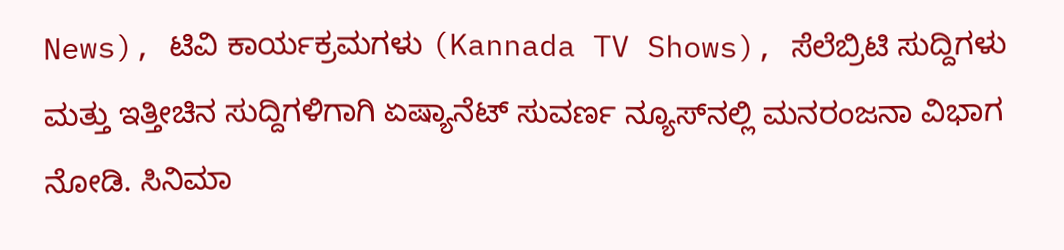News), ಟಿವಿ ಕಾರ್ಯಕ್ರಮಗಳು (Kannada TV Shows), ಸೆಲೆಬ್ರಿಟಿ ಸುದ್ದಿಗಳು ಮತ್ತು ಇತ್ತೀಚಿನ ಸುದ್ದಿಗಳಿಗಾಗಿ ಏಷ್ಯಾನೆಟ್ ಸುವರ್ಣ ನ್ಯೂಸ್‌ನಲ್ಲಿ ಮನರಂಜನಾ ವಿಭಾಗ ನೋಡಿ. ಸಿನಿಮಾ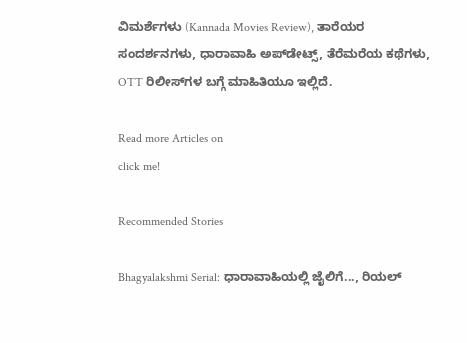ವಿಮರ್ಶೆಗಳು (Kannada Movies Review), ತಾರೆಯರ ಸಂದರ್ಶನಗಳು, ಧಾರಾವಾಹಿ ಅಪ್‌ಡೇಟ್ಸ್‌, ತೆರೆಮರೆಯ ಕಥೆಗಳು, OTT ರಿಲೀಸ್‌ಗಳ ಬಗ್ಗೆ ಮಾಹಿತಿಯೂ ಇಲ್ಲಿದೆ.

Read more Articles on
click me!

Recommended Stories

Bhagyalakshmi Serial: ಧಾರಾವಾಹಿಯಲ್ಲಿ ಜೈಲಿಗೆ..., ರಿಯಲ್‌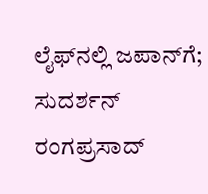ಲೈಫ್‌ನಲ್ಲಿ ಜಪಾನ್‌ಗೆ; ಸುದರ್ಶನ್‌ ರಂಗಪ್ರಸಾದ್‌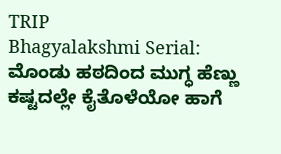TRIP
Bhagyalakshmi Serial: ಮೊಂಡು ಹಠದಿಂದ ಮುಗ್ಧ ಹೆಣ್ಣು ಕಷ್ಟದಲ್ಲೇ ಕೈತೊಳೆಯೋ ಹಾಗೆ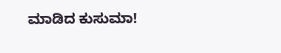ಮಾಡಿದ ಕುಸುಮಾ!